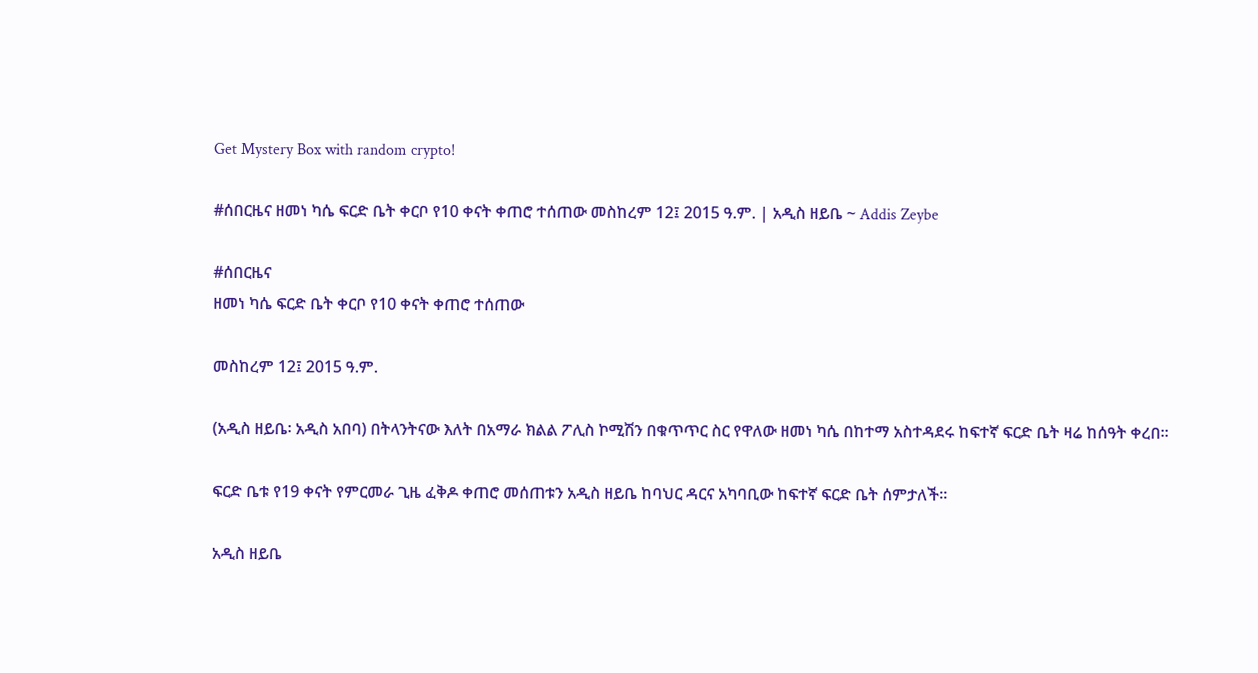Get Mystery Box with random crypto!

#ሰበርዜና ዘመነ ካሴ ፍርድ ቤት ቀርቦ የ10 ቀናት ቀጠሮ ተሰጠው መስከረም 12፤ 2015 ዓ.ም. | አዲስ ዘይቤ ~ Addis Zeybe

#ሰበርዜና
ዘመነ ካሴ ፍርድ ቤት ቀርቦ የ10 ቀናት ቀጠሮ ተሰጠው

መስከረም 12፤ 2015 ዓ.ም.

(አዲስ ዘይቤ፡ አዲስ አበባ) በትላንትናው እለት በአማራ ክልል ፖሊስ ኮሚሽን በቁጥጥር ስር የዋለው ዘመነ ካሴ በከተማ አስተዳደሩ ከፍተኛ ፍርድ ቤት ዛሬ ከሰዓት ቀረበ።

ፍርድ ቤቱ የ19 ቀናት የምርመራ ጊዜ ፈቅዶ ቀጠሮ መሰጠቱን አዲስ ዘይቤ ከባህር ዳርና አካባቢው ከፍተኛ ፍርድ ቤት ሰምታለች።

አዲስ ዘይቤ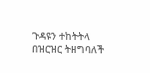ጉዳዩን ተከትትላ በዝርዝር ትዘግባለች